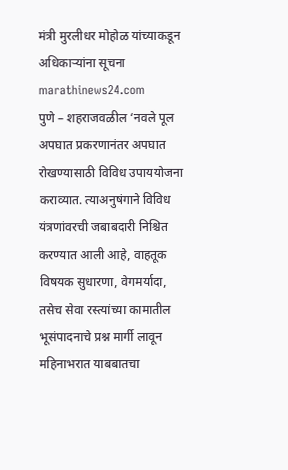मंत्री मुरलीधर मोहोळ यांच्याकडून अधिकाऱ्यांना सूचना
marathinews24.com
पुणे – शहराजवळील ‘नवले पूल अपघात प्रकरणानंतर अपघात रोखण्यासाठी विविध उपाययोजना कराव्यात. त्याअनुषंगाने विविध यंत्रणांवरची जबाबदारी निश्चित करण्यात आली आहे, वाहतूक विषयक सुधारणा, वेगमर्यादा, तसेच सेवा रस्त्यांच्या कामातील भूसंपादनाचे प्रश्न मार्गी लावून महिनाभरात याबबातचा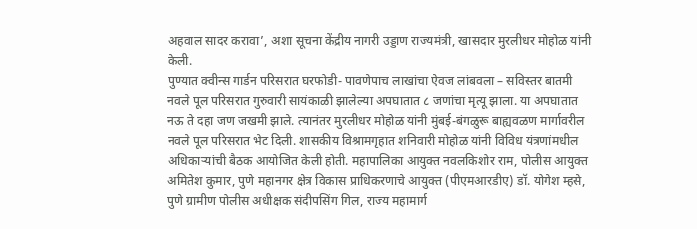अहवाल सादर करावा’, अशा सूचना केंद्रीय नागरी उड्डाण राज्यमंत्री, खासदार मुरलीधर मोहोळ यांनी केली.
पुण्यात क्वीन्स गार्डन परिसरात घरफोडी- पावणेपाच लाखांचा ऐवज लांबवला – सविस्तर बातमी
नवले पूल परिसरात गुरुवारी सायंकाळी झालेल्या अपघातात ८ जणांचा मृत्यू झाला. या अपघातात नऊ ते दहा जण जखमी झाले. त्यानंतर मुरलीधर मोहोळ यांनी मुंबई-बंगळुरू बाह्यवळण मार्गावरील नवले पूल परिसरात भेट दिली. शासकीय विश्रामगृहात शनिवारी मोहोळ यांनी विविध यंत्रणांमधील अधिकाऱ्यांची बैठक आयोजित केली होती. महापालिका आयुक्त नवलकिशोर राम, पोलीस आयुक्त अमितेश कुमार, पुणे महानगर क्षेत्र विकास प्राधिकरणाचे आयुक्त (पीएमआरडीए) डॉ. योगेश म्हसे, पुणे ग्रामीण पोलीस अधीक्षक संदीपसिंग गिल, राज्य महामार्ग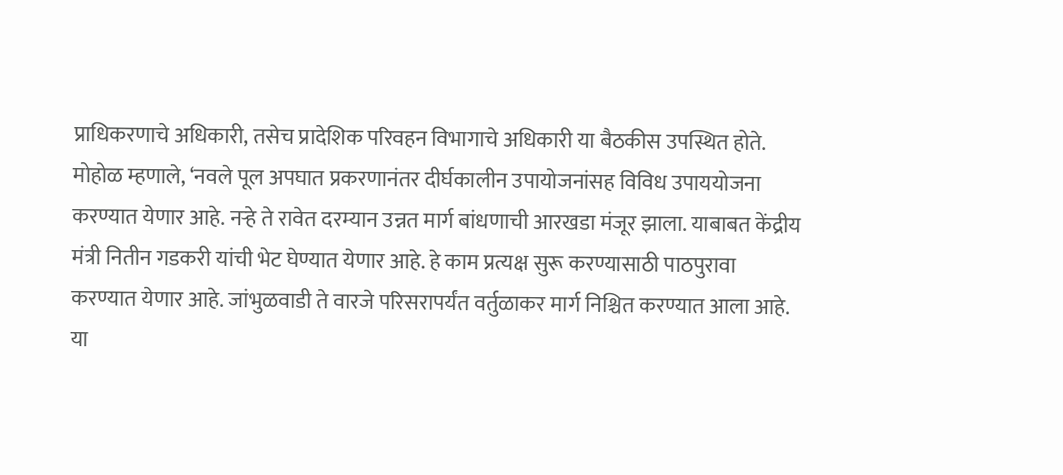प्राधिकरणाचे अधिकारी, तसेच प्रादेशिक परिवहन विभागाचे अधिकारी या बैठकीस उपस्थित होते.
मोहोळ म्हणाले, ‘नवले पूल अपघात प्रकरणानंतर दीर्घकालीन उपायोजनांसह विविध उपाययोजना करण्यात येणार आहे. नऱ्हे ते रावेत दरम्यान उन्नत मार्ग बांधणाची आरखडा मंजूर झाला. याबाबत केंद्रीय मंत्री नितीन गडकरी यांची भेट घेण्यात येणार आहे. हे काम प्रत्यक्ष सुरू करण्यासाठी पाठपुरावा करण्यात येणार आहे. जांभुळवाडी ते वारजे परिसरापर्यंत वर्तुळाकर मार्ग निश्चित करण्यात आला आहे. या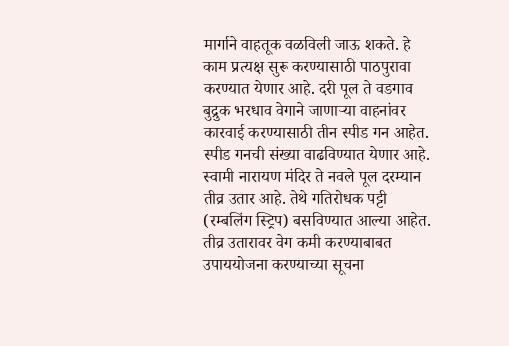मार्गाने वाहतूक वळविली जाऊ शकते. हे काम प्रत्यक्ष सुरू करण्यासाठी पाठपुरावा करण्यात येणार आहे. दरी पूल ते वडगाव बुद्रुक भरधाव वेगाने जाणाऱ्या वाहनांवर कारवाई करण्यासाठी तीन स्पीड गन आहेत. स्पीड गनची संख्या वाढविण्यात येणार आहे.
स्वामी नारायण मंदिर ते नवले पूल दरम्यान तीव्र उतार आहे. तेथे गतिरोधक पट्टी (रम्बलिंग स्ट्रिप) बसविण्यात आल्या आहेत. तीव्र उतारावर वेग कमी करण्याबाबत उपाययोजना करण्याच्या सूचना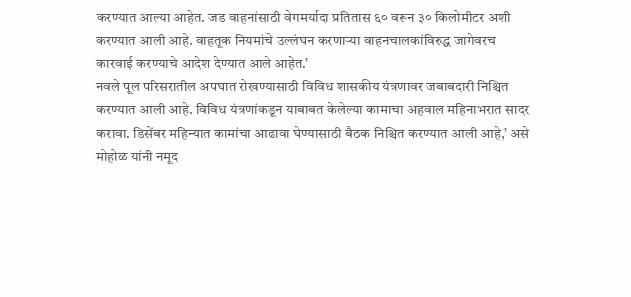करण्यात आल्या आहेत. जड वाहनांसाठी वेगमर्यादा प्रतितास ६० वरून ३० किलोमीटर अशी करण्यात आली आहे. वाहतूक नियमांचे उल्लंघन करणाऱ्या वाहनचालकांविरुद्ध जागेवरच कारवाई करण्याचे आदेश देण्यात आले आहेत.’
नवले पूल परिसरातील अपघात रोखण्यासाठी विविध शासकीय यंत्रणावर जबाबदारी निश्चित करण्यात आली आहे. विविध यंत्रणांकडून याबाबत केलेल्या कामाचा अहवाल महिनाभरात सादर करावा. डिसेंबर महिन्यात कामांचा आढावा घेण्यासाठी बैठक निश्चित करण्यात आली आहे,’ असे मोहोळ यांनी नमूद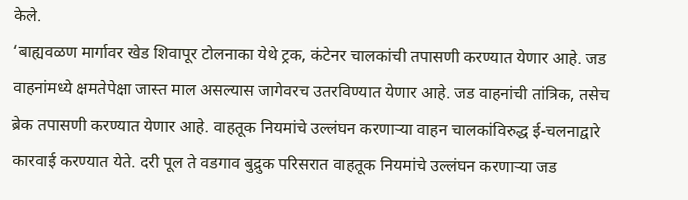केले.
‘बाह्यवळण मार्गावर खेड शिवापूर टोलनाका येथे ट्रक, कंटेनर चालकांची तपासणी करण्यात येणार आहे. जड वाहनांमध्ये क्षमतेपेक्षा जास्त माल असल्यास जागेवरच उतरविण्यात येणार आहे. जड वाहनांची तांत्रिक, तसेच ब्रेक तपासणी करण्यात येणार आहे. वाहतूक नियमांचे उल्लंघन करणाऱ्या वाहन चालकांविरुद्ध ई-चलनाद्वारे कारवाई करण्यात येते. दरी पूल ते वडगाव बुद्रुक परिसरात वाहतूक नियमांचे उल्लंघन करणाऱ्या जड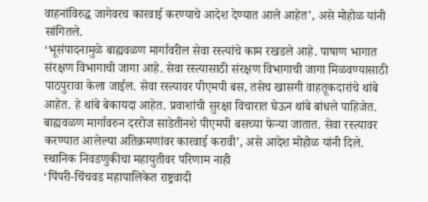वाहनांविरुद्ध जागेवरच कारवाई करण्याचे आदेश देण्यात आले आहेत’, असे मोहोळ यांनी सांगितले.
‘भूसंपादनामुळे बाह्यवळण मार्गावरील सेवा रस्त्यांचे काम रखडले आहे. पाषाण भागात संरक्षण विभागाची जागा आहे. सेवा रस्त्यासाठी संरक्षण विभागाची जागा मिळवण्यासाठी पाठपुरावा केला जाईल. सेवा रस्त्यावर पीएमपी बस, तसेच खासगी वाहतूकदारांचे थांबे आहेत. हे थांबे बेकायदा आहेत. प्रवाशांची सुरक्षा विचारात घेऊन थांबे बांधले पाहिजेत. बाह्यवळण मार्गावरुन दररोज साडेतीनशे पीएमपी बसच्या फेऱ्या जातात. सेवा रस्त्यावर करण्यात आलेल्या अतिक्रमणांवर कारवाई करावी’, असे आदेश मोहोळ यांनी दिले.
स्थानिक निवडणुकीचा महायुतीवर परिणाम नाही
‘पिंपरी-चिंचवड महापालिकेत राष्ट्रवादी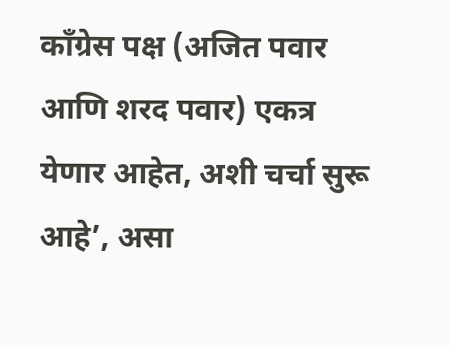काँग्रेस पक्ष (अजित पवार आणि शरद पवार) एकत्र येणार आहेत, अशी चर्चा सुरू आहे’, असा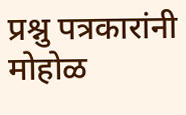प्रश्नु पत्रकारांनी मोहोळ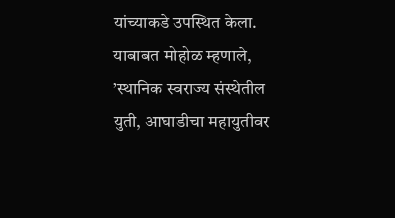यांच्याकडे उपस्थित केला. याबाबत मोहोळ म्हणाले, ’स्थानिक स्वराज्य संस्थेतील युती, आघाडीचा महायुतीवर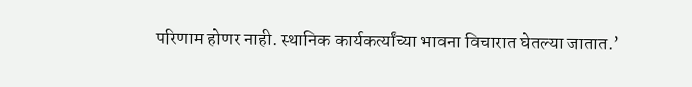परिणाम होणर नाही. स्थानिक कार्यकर्त्यांच्या भावना विचारात घेतल्या जातात.’